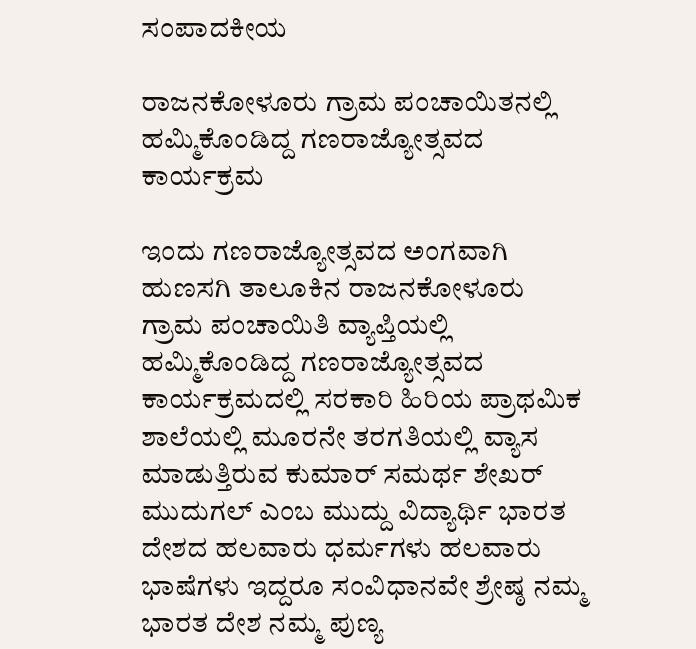ಸಂಪಾದಕೀಯ

ರಾಜನಕೋಳೂರು ಗ್ರಾಮ ಪಂಚಾಯಿತನಲ್ಲಿ ಹಮ್ಮಿಕೊಂಡಿದ್ದ ಗಣರಾಜ್ಯೋತ್ಸವದ ಕಾರ್ಯಕ್ರಮ

ಇಂದು ಗಣರಾಜ್ಯೋತ್ಸವದ ಅಂಗವಾಗಿ ಹುಣಸಗಿ ತಾಲೂಕಿನ ರಾಜನಕೋಳೂರು ಗ್ರಾಮ ಪಂಚಾಯಿತಿ ವ್ಯಾಪ್ತಿಯಲ್ಲಿ ಹಮ್ಮಿಕೊಂಡಿದ್ದ ಗಣರಾಜ್ಯೋತ್ಸವದ ಕಾರ್ಯಕ್ರಮದಲ್ಲಿ ಸರಕಾರಿ ಹಿರಿಯ ಪ್ರಾಥಮಿಕ ಶಾಲೆಯಲ್ಲಿ ಮೂರನೇ ತರಗತಿಯಲ್ಲಿ ವ್ಯಾಸ ಮಾಡುತ್ತಿರುವ ಕುಮಾರ್ ಸಮರ್ಥ ಶೇಖರ್ ಮುದುಗಲ್ ಎಂಬ ಮುದ್ದು ವಿದ್ಯಾರ್ಥಿ ಭಾರತ ದೇಶದ ಹಲವಾರು ಧರ್ಮಗಳು ಹಲವಾರು ಭಾಷೆಗಳು ಇದ್ದರೂ ಸಂವಿಧಾನವೇ ಶ್ರೇಷ್ಠ ನಮ್ಮ ಭಾರತ ದೇಶ ನಮ್ಮ ಪುಣ್ಯ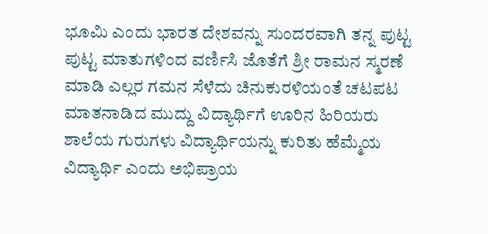ಭೂಮಿ ಎಂದು ಭಾರತ ದೇಶವನ್ನು ಸುಂದರವಾಗಿ ತನ್ನ ಪುಟ್ಟ ಪುಟ್ಟ ಮಾತುಗಳಿಂದ ವರ್ಣಿಸಿ ಜೊತೆಗೆ ಶ್ರೀ ರಾಮನ ಸ್ಮರಣೆ ಮಾಡಿ ಎಲ್ಲರ ಗಮನ ಸೆಳೆದು ಚಿನುಕುರಳಿಯಂತೆ ಚಟಪಟ ಮಾತನಾಡಿದ ಮುದ್ದು ವಿದ್ಯಾರ್ಥಿಗೆ ಊರಿನ ಹಿರಿಯರು ಶಾಲೆಯ ಗುರುಗಳು ವಿದ್ಯಾರ್ಥಿಯನ್ನು ಕುರಿತು ಹೆಮ್ಮೆಯ ವಿದ್ಯಾರ್ಥಿ ಎಂದು ಅಭಿಪ್ರಾಯ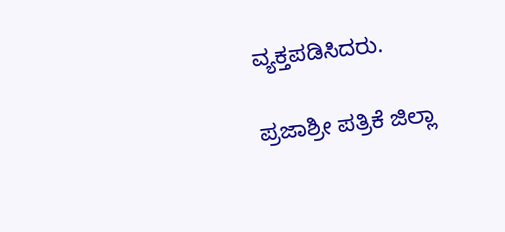ವ್ಯಕ್ತಪಡಿಸಿದರು.

ಪ್ರಜಾಶ್ರೀ ಪತ್ರಿಕೆ ಜಿಲ್ಲಾ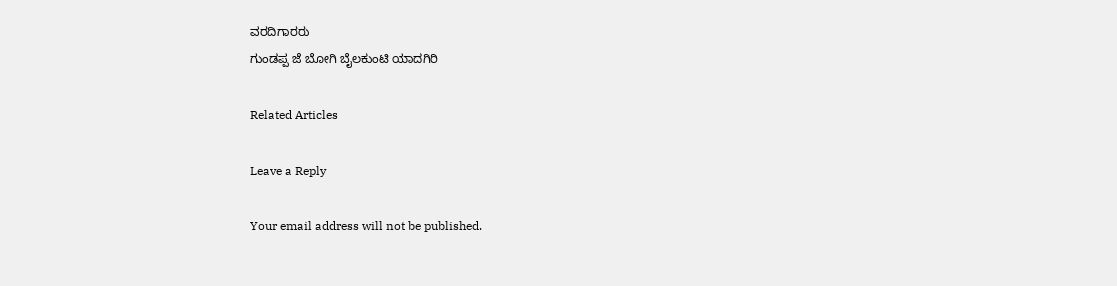ವರದಿಗಾರರು
ಗುಂಡಪ್ಪ ಜೆ ಬೋಗಿ ಬೈಲಕುಂಟಿ ಯಾದಗಿರಿ

Related Articles

Leave a Reply

Your email address will not be published.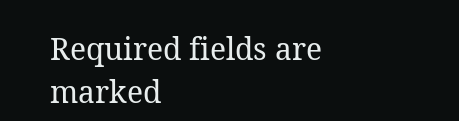Required fields are marked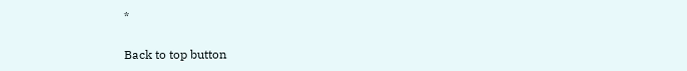*

Back to top button